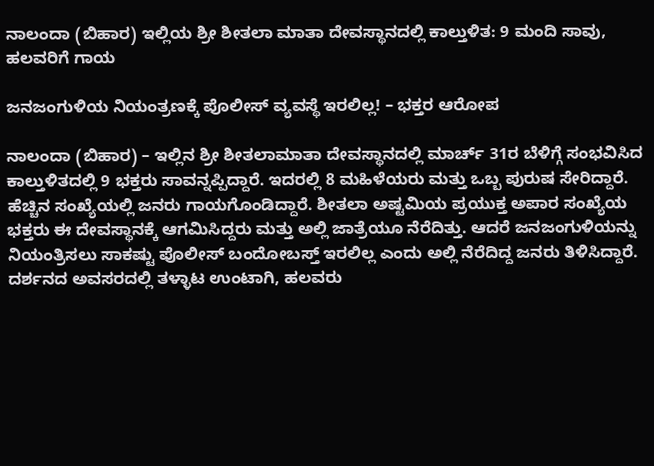ನಾಲಂದಾ (ಬಿಹಾರ) ಇಲ್ಲಿಯ ಶ್ರೀ ಶೀತಲಾ ಮಾತಾ ದೇವಸ್ಥಾನದಲ್ಲಿ ಕಾಲ್ತುಳಿತ: 9 ಮಂದಿ ಸಾವು, ಹಲವರಿಗೆ ಗಾಯ

ಜನಜಂಗುಳಿಯ ನಿಯಂತ್ರಣಕ್ಕೆ ಪೊಲೀಸ್ ವ್ಯವಸ್ಥೆ ಇರಲಿಲ್ಲ! – ಭಕ್ತರ ಆರೋಪ

ನಾಲಂದಾ (ಬಿಹಾರ) – ಇಲ್ಲಿನ ಶ್ರೀ ಶೀತಲಾಮಾತಾ ದೇವಸ್ಥಾನದಲ್ಲಿ ಮಾರ್ಚ್ 31ರ ಬೆಳಿಗ್ಗೆ ಸಂಭವಿಸಿದ ಕಾಲ್ತುಳಿತದಲ್ಲಿ 9 ಭಕ್ತರು ಸಾವನ್ನಪ್ಪಿದ್ದಾರೆ. ಇದರಲ್ಲಿ 8 ಮಹಿಳೆಯರು ಮತ್ತು ಒಬ್ಬ ಪುರುಷ ಸೇರಿದ್ದಾರೆ. ಹೆಚ್ಚಿನ ಸಂಖ್ಯೆಯಲ್ಲಿ ಜನರು ಗಾಯಗೊಂಡಿದ್ದಾರೆ. ಶೀತಲಾ ಅಷ್ಟಮಿಯ ಪ್ರಯುಕ್ತ ಅಪಾರ ಸಂಖ್ಯೆಯ ಭಕ್ತರು ಈ ದೇವಸ್ಥಾನಕ್ಕೆ ಆಗಮಿಸಿದ್ದರು ಮತ್ತು ಅಲ್ಲಿ ಜಾತ್ರೆಯೂ ನೆರೆದಿತ್ತು. ಆದರೆ ಜನಜಂಗುಳಿಯನ್ನು ನಿಯಂತ್ರಿಸಲು ಸಾಕಷ್ಟು ಪೊಲೀಸ್ ಬಂದೋಬಸ್ತ್ ಇರಲಿಲ್ಲ ಎಂದು ಅಲ್ಲಿ ನೆರೆದಿದ್ದ ಜನರು ತಿಳಿಸಿದ್ದಾರೆ. ದರ್ಶನದ ಅವಸರದಲ್ಲಿ ತಳ್ಳಾಟ ಉಂಟಾಗಿ, ಹಲವರು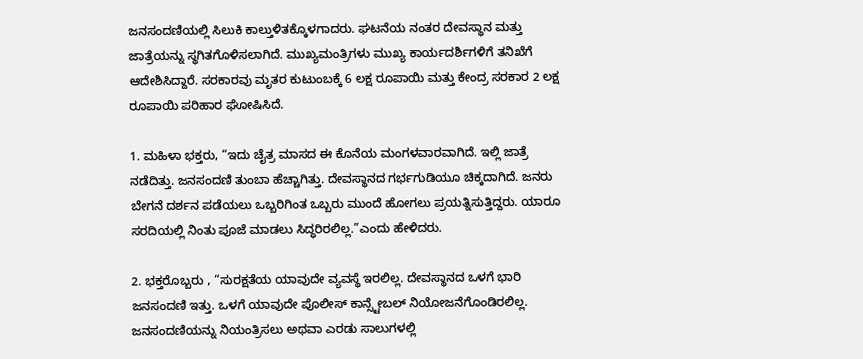ಜನಸಂದಣಿಯಲ್ಲಿ ಸಿಲುಕಿ ಕಾಲ್ತುಳಿತಕ್ಕೊಳಗಾದರು. ಘಟನೆಯ ನಂತರ ದೇವಸ್ಥಾನ ಮತ್ತು ಜಾತ್ರೆಯನ್ನು ಸ್ಥಗಿತಗೊಳಿಸಲಾಗಿದೆ. ಮುಖ್ಯಮಂತ್ರಿಗಳು ಮುಖ್ಯ ಕಾರ್ಯದರ್ಶಿಗಳಿಗೆ ತನಿಖೆಗೆ ಆದೇಶಿಸಿದ್ದಾರೆ. ಸರಕಾರವು ಮೃತರ ಕುಟುಂಬಕ್ಕೆ 6 ಲಕ್ಷ ರೂಪಾಯಿ ಮತ್ತು ಕೇಂದ್ರ ಸರಕಾರ 2 ಲಕ್ಷ ರೂಪಾಯಿ ಪರಿಹಾರ ಘೋಷಿಸಿದೆ.

1. ಮಹಿಳಾ ಭಕ್ತರು, “ಇದು ಚೈತ್ರ ಮಾಸದ ಈ ಕೊನೆಯ ಮಂಗಳವಾರವಾಗಿದೆ. ಇಲ್ಲಿ ಜಾತ್ರೆ ನಡೆದಿತ್ತು. ಜನಸಂದಣಿ ತುಂಬಾ ಹೆಚ್ಚಾಗಿತ್ತು. ದೇವಸ್ಥಾನದ ಗರ್ಭಗುಡಿಯೂ ಚಿಕ್ಕದಾಗಿದೆ. ಜನರು ಬೇಗನೆ ದರ್ಶನ ಪಡೆಯಲು ಒಬ್ಬರಿಗಿಂತ ಒಬ್ಬರು ಮುಂದೆ ಹೋಗಲು ಪ್ರಯತ್ನಿಸುತ್ತಿದ್ದರು. ಯಾರೂ ಸರದಿಯಲ್ಲಿ ನಿಂತು ಪೂಜೆ ಮಾಡಲು ಸಿದ್ಧರಿರಲಿಲ್ಲ.”ಎಂದು ಹೇಳಿದರು.

2. ಭಕ್ತರೊಬ್ಬರು , “ಸುರಕ್ಷತೆಯ ಯಾವುದೇ ವ್ಯವಸ್ಥೆ ಇರಲಿಲ್ಲ. ದೇವಸ್ಥಾನದ ಒಳಗೆ ಭಾರಿ ಜನಸಂದಣಿ ಇತ್ತು. ಒಳಗೆ ಯಾವುದೇ ಪೊಲೀಸ್ ಕಾನ್ಸ್ಟೇಬಲ್ ನಿಯೋಜನೆಗೊಂಡಿರಲಿಲ್ಲ. ಜನಸಂದಣಿಯನ್ನು ನಿಯಂತ್ರಿಸಲು ಅಥವಾ ಎರಡು ಸಾಲುಗಳಲ್ಲಿ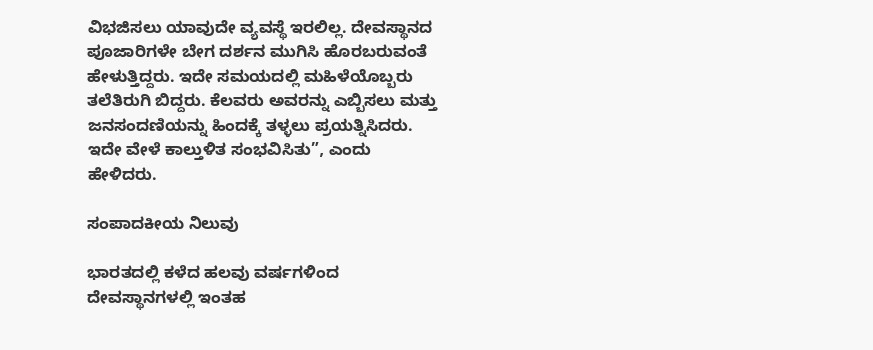ವಿಭಜಿಸಲು ಯಾವುದೇ ವ್ಯವಸ್ಥೆ ಇರಲಿಲ್ಲ. ದೇವಸ್ಥಾನದ ಪೂಜಾರಿಗಳೇ ಬೇಗ ದರ್ಶನ ಮುಗಿಸಿ ಹೊರಬರುವಂತೆ ಹೇಳುತ್ತಿದ್ದರು. ಇದೇ ಸಮಯದಲ್ಲಿ ಮಹಿಳೆಯೊಬ್ಬರು ತಲೆತಿರುಗಿ ಬಿದ್ದರು. ಕೆಲವರು ಅವರನ್ನು ಎಬ್ಬಿಸಲು ಮತ್ತು ಜನಸಂದಣಿಯನ್ನು ಹಿಂದಕ್ಕೆ ತಳ್ಳಲು ಪ್ರಯತ್ನಿಸಿದರು. ಇದೇ ವೇಳೆ ಕಾಲ್ತುಳಿತ ಸಂಭವಿಸಿತು”, ಎಂದು ಹೇಳಿದರು.

ಸಂಪಾದಕೀಯ ನಿಲುವು

ಭಾರತದಲ್ಲಿ ಕಳೆದ ಹಲವು ವರ್ಷಗಳಿಂದ ದೇವಸ್ಥಾನಗಳಲ್ಲಿ ಇಂತಹ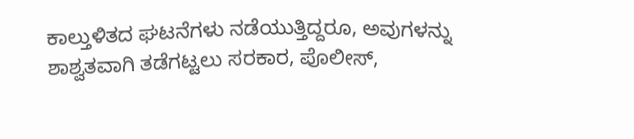ಕಾಲ್ತುಳಿತದ ಘಟನೆಗಳು ನಡೆಯುತ್ತಿದ್ದರೂ, ಅವುಗಳನ್ನು ಶಾಶ್ವತವಾಗಿ ತಡೆಗಟ್ಟಲು ಸರಕಾರ, ಪೊಲೀಸ್,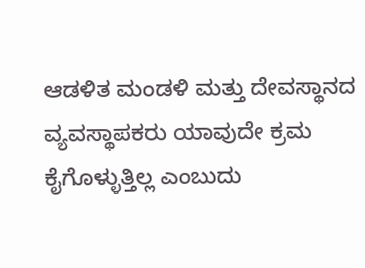ಆಡಳಿತ ಮಂಡಳಿ ಮತ್ತು ದೇವಸ್ಥಾನದ ವ್ಯವಸ್ಥಾಪಕರು ಯಾವುದೇ ಕ್ರಮ ಕೈಗೊಳ್ಳುತ್ತಿಲ್ಲ ಎಂಬುದು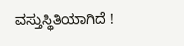ವಸ್ತುಸ್ಥಿತಿಯಾಗಿದೆ !